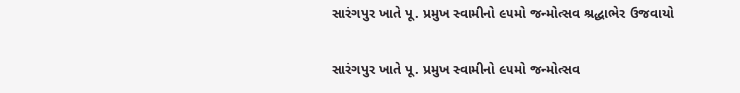સારંગપુર ખાતે પૂ. પ્રમુખ સ્વામીનો ૯૫મો જન્મોત્સવ શ્રદ્ધાભેર ઉજવાયો

સારંગપુર ખાતે પૂ. પ્રમુખ સ્વામીનો ૯૫મો જન્મોત્સવ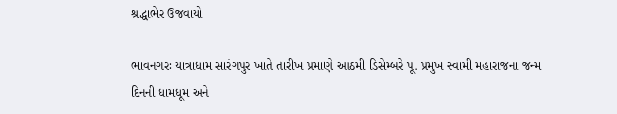શ્રદ્ધાભેર ઉજવાયો

ભાવનગરઃ યાત્રાધામ સારંગપુર ખાતે તારીખ પ્રમાણે આઠમી ડિસેમ્બરે પૂ. પ્રમુખ સ્વામી મહારાજના જન્મ દિનની ધામધૂમ અને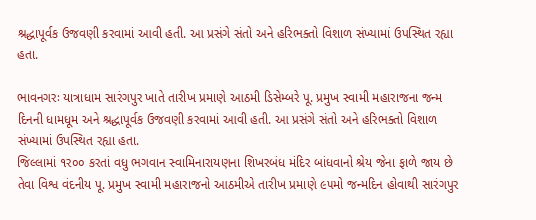શ્રદ્ધાપૂર્વક ઉજવણી કરવામાં આવી હતી. આ પ્રસંગે સંતો અને હરિભક્તો વિશાળ સંખ્યામાં ઉપસ્થિત રહ્યા હતા.

ભાવનગરઃ યાત્રાધામ સારંગપુર ખાતે તારીખ પ્રમાણે આઠમી ડિસેમ્બરે પૂ. પ્રમુખ સ્વામી મહારાજના જન્મ દિનની ધામધૂમ અને શ્રદ્ધાપૂર્વક ઉજવણી કરવામાં આવી હતી. આ પ્રસંગે સંતો અને હરિભક્તો વિશાળ સંખ્યામાં ઉપસ્થિત રહ્યા હતા.
જિલ્લામાં ૧ર૦૦ કરતાં વધુ ભગવાન સ્વામિનારાયણના શિખરબંધ મંદિર બાંધવાનો શ્રેય જેના ફાળે જાય છે તેવા વિશ્વ વંદનીય પૂ. પ્રમુખ સ્વામી મહારાજનો આઠમીએ તારીખ પ્રમાણે ૯૫મો જન્મદિન હોવાથી સારંગપુર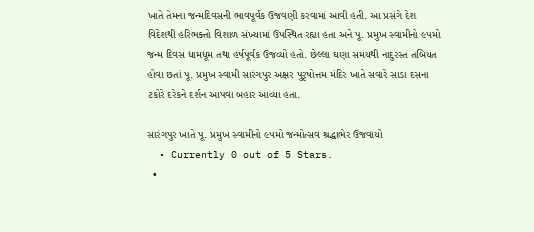ખાતે તેમના જન્મદિવસની ભાવપૂર્વક ઉજવણી કરવામાં આવી હતી. આ પ્રસંગે દેશ વિદેશથી હરિભક્તો વિશાળ સંખ્યામાં ઉપસ્થિત રહ્યા હતા અને પૂ. પ્રમુખ સ્વામીનો ૯૫મો જન્મ દિવસ ધામધૂમ તથા હર્ષપૂર્વક ઉજવ્યો હતો. છેલ્લા ઘણા સમયથી નાદુરસ્ત તબિયત હોવા છતાં પૂ. પ્રમુખ સ્વામી સારંગપુર અક્ષર પુરૃષોત્તમ મંદિર ખાતે સવારે સાડા દસના ટકોરે દરેકને દર્શન આપવા બહાર આવ્યા હતા.

સારંગપુર ખાતે પૂ. પ્રમુખ સ્વામીનો ૯૫મો જન્મોત્સવ શ્રદ્ધાભેર ઉજવાયો
  • Currently 0 out of 5 Stars.
  •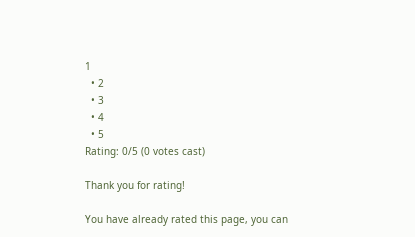1
  • 2
  • 3
  • 4
  • 5
Rating: 0/5 (0 votes cast)

Thank you for rating!

You have already rated this page, you can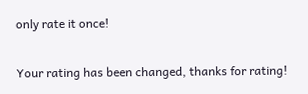only rate it once!

Your rating has been changed, thanks for rating!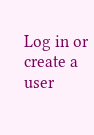Log in or create a user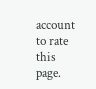account to rate this page.